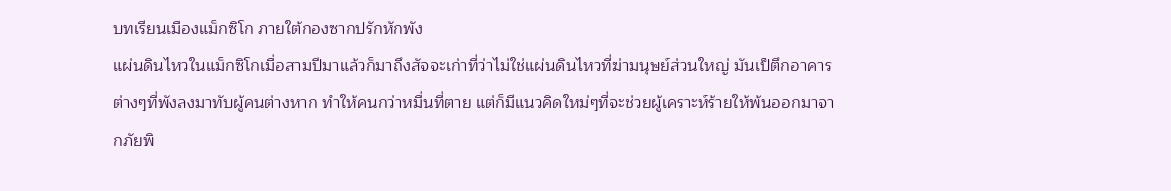บทเรียนเมืองแม็กซิโก ภายใต้กองซากปรักหักพัง
แผ่นดินไหวในแม็กซิโกเมื่อสามปีมาแล้วก็มาถึงสัจจะเก่าที่ว่าไม่ใช่แผ่นดินไหวที่ฆ่ามนุษย์ส่วนใหญ่ มันเป็ตึกอาคารต่างๆที่พังลงมาทับผู้คนต่างหาก ทำให้คนกว่าหมื่นที่ตาย แต่ก็มีแนวคิดใหม่ๆที่จะช่วยผู้เคราะห์ร้ายให้พ้นออกมาจากภัยพิ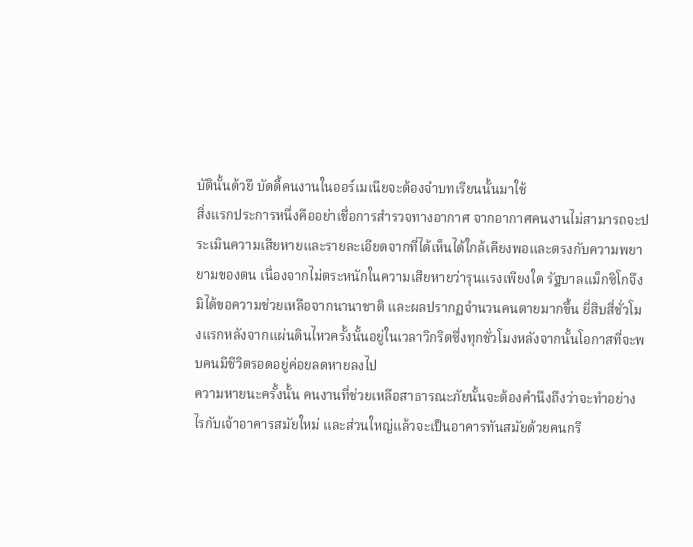บัตินั้นด้วยื บัดดี้คนงานในออร์เมเนียจะต้องจำบทเรียนนั้นมาใช้
สิ่งแรกประการหนึ่งคืออย่าเชื่อการสำรวจทางอากาศ จากอากาศคนงานไม่สามารถจะประเมินความเสียหายและรายละเอียดจากที่ได้เห็นได้ใกล้เคียงพอและตรงกับความพยายามของตน เนื่องจากไม่ตระหนักในความเสียหายว่ารุนแรงเพียงใด รัฐบาลแม็กซิโกจึงมิได้ขอความช่วยเหลือจากนานาชาติ และผลปรากฏจำนวนคนตายมากขึ้น ยี่สิบสี่ชั่วโมงแรกหลังจากแผ่นดินไหวครั้งนั้นอยู่ในเวลาวิกริตซึ่งทุกชั่วโมงหลังจากนั้นโอกาสที่จะพบคนมีชีวิตรอดอยู่ค่อยลดหายลงไป
ความหายนะครั้งนั้น คนงานที่ช่วยเหลือสาธารณะภัยนั้นจะต้องคำนึงถึงว่าจะทำอย่างไรกับเจ้าอาคารสมัยใหม่ และส่วนใหญ่แล้วจะเป็นอาคารทันสมัยด้วยคนกรี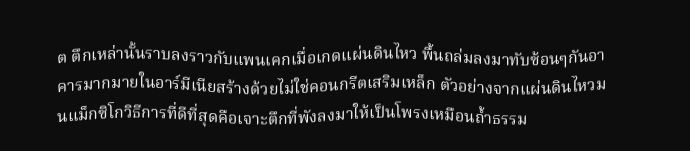ต ตึกเหล่านั้นราบลงราวกับแพนเคกเมื่อเกดแผ่นดินไหว พื้นถล่มลงมาทับซ้อนๆกันอาคารมากมายในอาร์มีเนียสร้างด้วยไม่ใช่คอนกรีตเสริมเหล็ก ตัวอย่างจากแผ่นดินไหวมนแม็กซิโกวิธีการที่ดีที่สุดคือเจาะตึกที่พังลงมาให้เป็นโพรงเหมือนถ้ำธรรม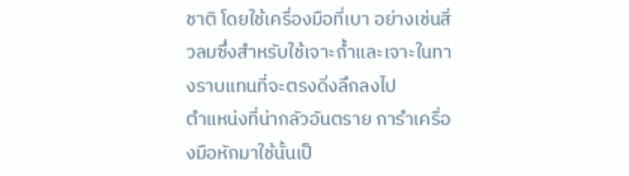ชาติ โดยใช้เครื่องมือที่เบา อย่างเช่นสิ่วลมซึ่งสำหรับใช้เจาะถ้ำและเจาะในทางราบแทนที่จะตรงดิ่งลึกลงไป
ตำแหน่งที่น่ากลัวอันตราย การำเครื่องมือหักมาใช้นั้นเป็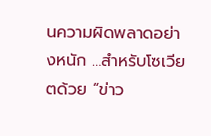นความผิดพลาดอย่างหนัก …สำหรับโซเวียตด้วย “ข่าว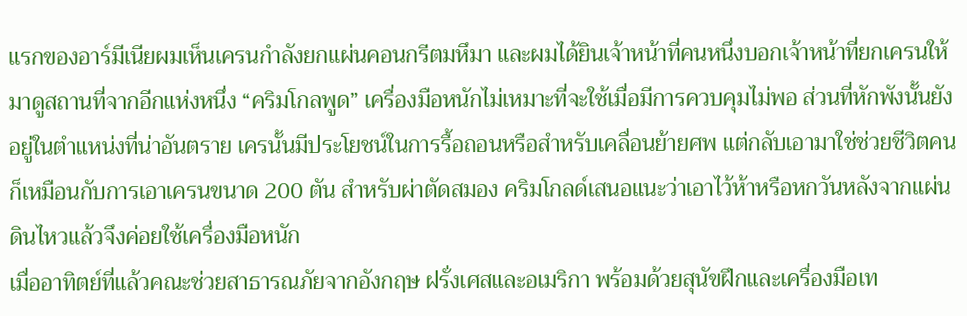แรกของอาร์มีเนียผมเห็นเครนกำลังยกแผ่นคอนกรีตมหึมา และผมได้ยินเจ้าหน้าที่คนหนึ่งบอกเจ้าหน้าที่ยกเครนให้มาดูสถานที่จากอีกแห่งหนึ่ง “คริมโกลพูด” เครื่องมือหนักไม่เหมาะที่จะใช้เมื่อมีการควบคุมไม่พอ ส่วนที่หักพังนั้นยังอยู่ในตำแหน่งที่น่าอันตราย เครนั้นมีประโยชน์ในการรื้อถอนหรือสำหรับเคลื่อนย้ายศพ แต่กลับเอามาใช่ช่วยชีวิตคนก็เหมือนกับการเอาเครนขนาด 200 ตัน สำหรับผ่าตัดสมอง คริมโกลด์เสนอแนะว่าเอาไว้ห้าหรือหกวันหลังจากแผ่นดินไหวแล้วจึงค่อยใช้เครื่องมือหนัก
เมื่ออาทิตย์ที่แล้วคณะช่วยสาธารณภัยจากอังกฤษ ฝรั่งเศสและอเมริกา พร้อมด้วยสุนัขฝึกและเครื่องมือเท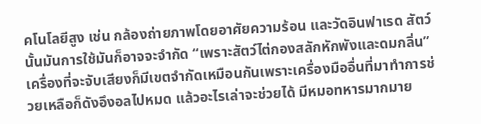คโนโลยีสูง เช่น กล้องถ่ายภาพโดยอาศัยความร้อน และวัดอินฟาเรด สัตว์นั้นมันการใช้มันก็อาจจะจำกัด “เพราะสัตว์ไต่กองสลักหักพังและดมกลิ่น” เครื่องที่จะจับเสียงก็มีเขตจำกัดเหมือนกันเพราะเครื่องมืออื่นที่มาทำการช่วยเหลือก็ดังอึงอลไปหมด แล้วอะไรเล่าจะช่วยได้ มีหมอทหารมากมาย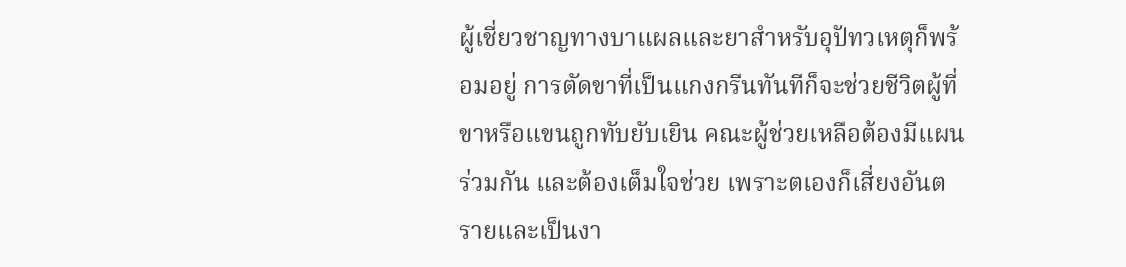ผู้เชี่ยวชาญทางบาแผลและยาสำหรับอุปัทวเหตุก็พร้อมอยู่ การตัดขาที่เป็นแกงกรีนทันทีก็จะช่วยชีวิตผู้ที่ขาหรือแขนถูกทับยับเยิน คณะผู้ช่วยเหลือต้องมีแผนร่วมกัน และต้องเต็มใจช่วย เพราะตเองก็เสี่ยงอันตรายและเป็นงา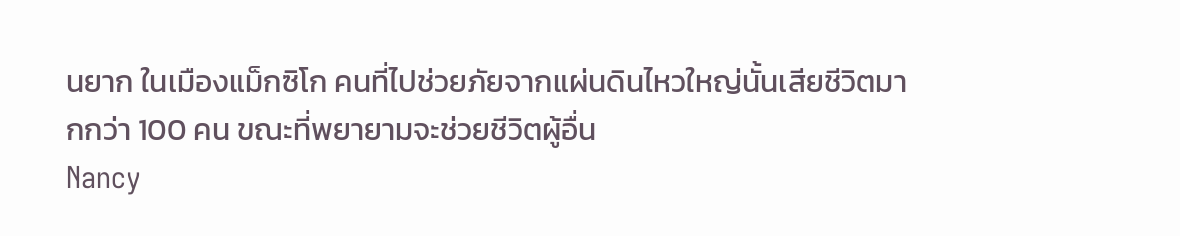นยาก ในเมืองแม็กซิโก คนที่ไปช่วยภัยจากแผ่นดินไหวใหญ่นั้นเสียชีวิตมากกว่า 100 คน ขณะที่พยายามจะช่วยชีวิตผู้อื่น
Nancy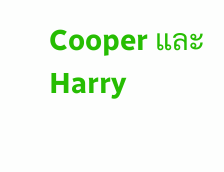Cooper และ Harry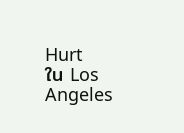Hurt
ใน Los Angeles